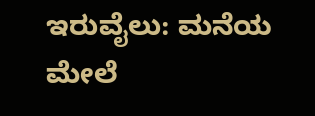ಇರುವೈಲು: ಮನೆಯ ಮೇಲೆ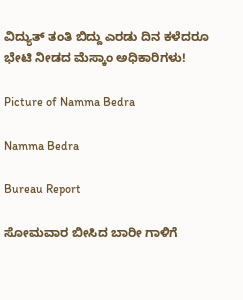ವಿದ್ಯುತ್ ತಂತಿ ಬಿದ್ದು ಎರಡು ದಿನ ಕಳೆದರೂ ಭೇಟಿ ನೀಡದ ಮೆಸ್ಕಾಂ‌ ಅಧಿಕಾರಿಗಳು!

Picture of Namma Bedra

Namma Bedra

Bureau Report

ಸೋಮವಾರ ಬೀಸಿದ ಬಾರೀ ಗಾಳಿಗೆ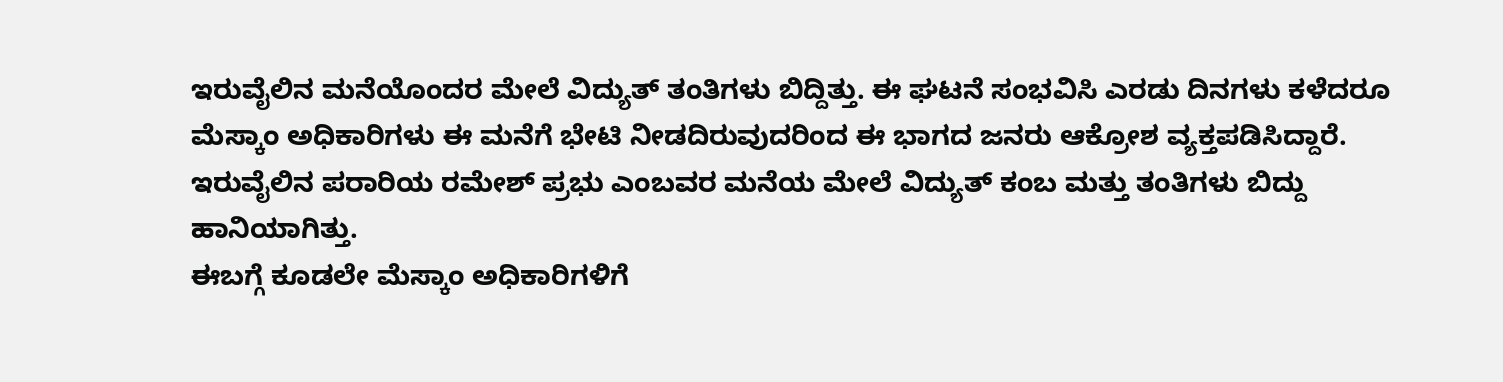ಇರುವೈಲಿನ ಮನೆಯೊಂದರ ಮೇಲೆ ವಿದ್ಯುತ್ ತಂತಿಗಳು ಬಿದ್ದಿತ್ತು. ಈ ಘಟನೆ ಸಂಭವಿಸಿ ಎರಡು ದಿನಗಳು ಕಳೆದರೂ ಮೆಸ್ಕಾಂ ಅಧಿಕಾರಿಗಳು ಈ‌ ಮನೆಗೆ ಭೇಟಿ ನೀಡದಿರುವುದರಿಂದ ಈ ಭಾಗದ ಜನರು ಆಕ್ರೋಶ ವ್ಯಕ್ತಪಡಿಸಿದ್ದಾರೆ.
ಇರುವೈಲಿನ ಪರಾರಿಯ ರಮೇಶ್ ಪ್ರಭು ಎಂಬವರ ಮನೆಯ ಮೇಲೆ ವಿದ್ಯುತ್ ಕಂಬ ಮತ್ತು ತಂತಿಗಳು ಬಿದ್ದು ಹಾನಿಯಾಗಿತ್ತು.
ಈಬಗ್ಗೆ ಕೂಡಲೇ ಮೆಸ್ಕಾಂ‌ ಅಧಿಕಾರಿಗಳಿಗೆ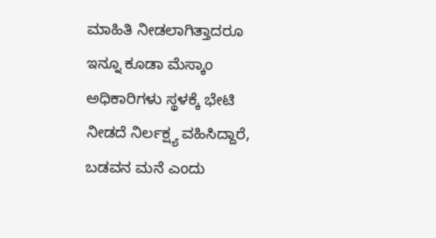ಮಾಹಿತಿ ನೀಡಲಾಗಿತ್ತಾದರೂ ಇನ್ನೂ ಕೂಡಾ ಮೆಸ್ಕಾಂ‌ ಅಧಿಕಾರಿಗಳು ಸ್ಥಳಕ್ಕೆ ಭೇಟಿ ನೀಡದೆ ನಿರ್ಲಕ್ಷ್ಯ ವಹಿಸಿದ್ದಾರೆ, ಬಡವನ ಮನೆ ಎಂದು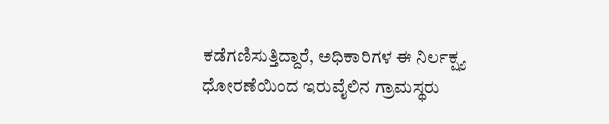ಕಡೆಗಣಿಸುತ್ತಿದ್ದಾರೆ, ಅಧಿಕಾರಿಗಳ ಈ ನಿರ್ಲಕ್ಷ್ಯ ಧೋರಣೆಯಿಂದ ಇರುವೈಲಿನ ಗ್ರಾಮಸ್ಥರು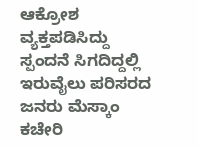ಆಕ್ರೋಶ ವ್ಯಕ್ತಪಡಿಸಿದ್ದು ಸ್ಪಂದನೆ ಸಿಗದಿದ್ದಲ್ಲಿ ಇರುವೈಲು ಪರಿಸರದ ಜನರು ಮೆಸ್ಕಾಂ‌ ಕಚೇರಿ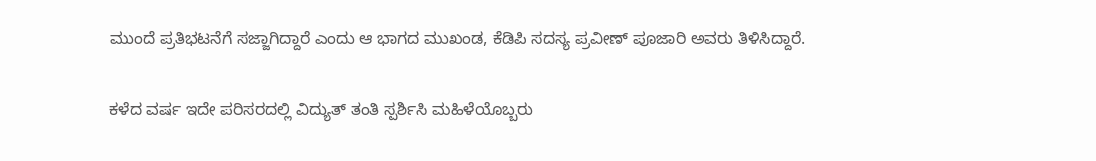ಮುಂದೆ ಪ್ರತಿಭಟನೆಗೆ ಸಜ್ಜಾಗಿದ್ದಾರೆ ಎಂದು ಆ ಭಾಗದ ಮುಖಂಡ, ಕೆಡಿಪಿ ಸದಸ್ಯ ಪ್ರವೀಣ್ ಪೂಜಾರಿ ಅವರು ತಿಳಿಸಿದ್ದಾರೆ.

ಕಳೆದ ವರ್ಷ ಇದೇ ಪರಿಸರದಲ್ಲಿ ವಿದ್ಯುತ್ ತಂತಿ ಸ್ಪರ್ಶಿಸಿ ಮಹಿಳೆಯೊಬ್ಬರು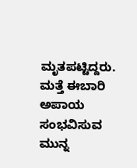ಮೃತಪಟ್ಟಿದ್ದರು. ಮತ್ತೆ ಈಬಾರಿ ಅಪಾಯ ಸಂಭವಿಸುವ ಮುನ್ನ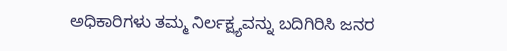ಅಧಿಕಾರಿಗಳು ತಮ್ಮ ನಿರ್ಲಕ್ಷ್ಯವನ್ನು ಬದಿಗಿರಿಸಿ ಜನರ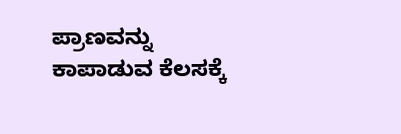ಪ್ರಾಣವನ್ನು ಕಾಪಾಡುವ ಕೆಲಸಕ್ಕೆ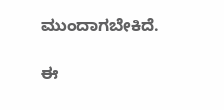ಮುಂದಾಗಬೇಕಿದೆ.

ಈ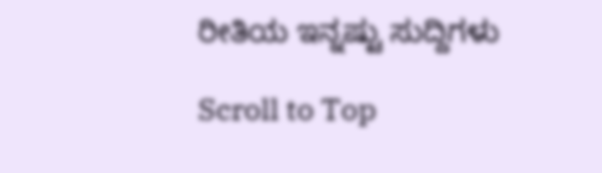ರೀತಿಯ ಇನ್ನಷ್ಟು ಸುದ್ದಿಗಳು

Scroll to Top